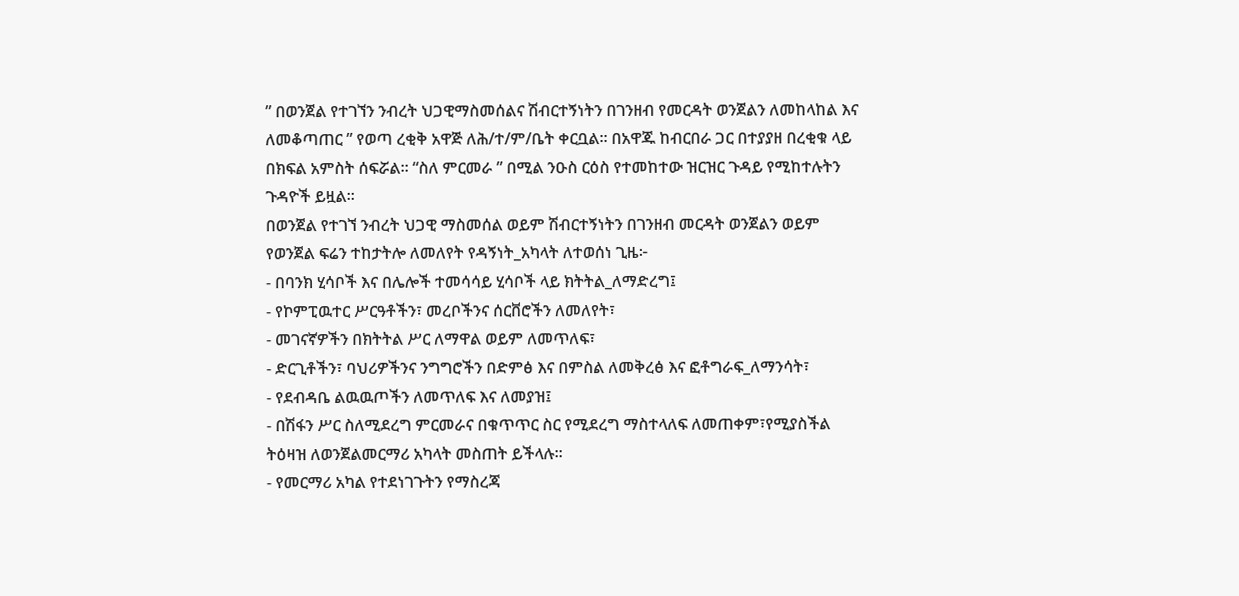” በወንጀል የተገኘን ንብረት ህጋዊማስመሰልና ሽብርተኝነትን በገንዘብ የመርዳት ወንጀልን ለመከላከል እና ለመቆጣጠር ” የወጣ ረቂቅ አዋጅ ለሕ/ተ/ም/ቤት ቀርቧል። በአዋጁ ከብርበራ ጋር በተያያዘ በረቂቁ ላይ በክፍል አምስት ሰፍሯል። “ስለ ምርመራ ” በሚል ንዑስ ርዕስ የተመከተው ዝርዝር ጉዳይ የሚከተሉትን ጉዳዮች ይዟል።
በወንጀል የተገኘ ንብረት ህጋዊ ማስመሰል ወይም ሽብርተኝነትን በገንዘብ መርዳት ወንጀልን ወይም የወንጀል ፍሬን ተከታትሎ ለመለየት የዳኝነት_አካላት ለተወሰነ ጊዜ፦
- በባንክ ሂሳቦች እና በሌሎች ተመሳሳይ ሂሳቦች ላይ ክትትል_ለማድረግ፤
- የኮምፒዉተር ሥርዓቶችን፣ መረቦችንና ሰርቨሮችን ለመለየት፣
- መገናኛዎችን በክትትል ሥር ለማዋል ወይም ለመጥለፍ፣
- ድርጊቶችን፣ ባህሪዎችንና ንግግሮችን በድምፅ እና በምስል ለመቅረፅ እና ፎቶግራፍ_ለማንሳት፣
- የደብዳቤ ልዉዉጦችን ለመጥለፍ እና ለመያዝ፤
- በሽፋን ሥር ስለሚደረግ ምርመራና በቁጥጥር ስር የሚደረግ ማስተላለፍ ለመጠቀም፣የሚያስችል ትዕዛዝ ለወንጀልመርማሪ አካላት መስጠት ይችላሉ።
- የመርማሪ አካል የተደነገጉትን የማስረጃ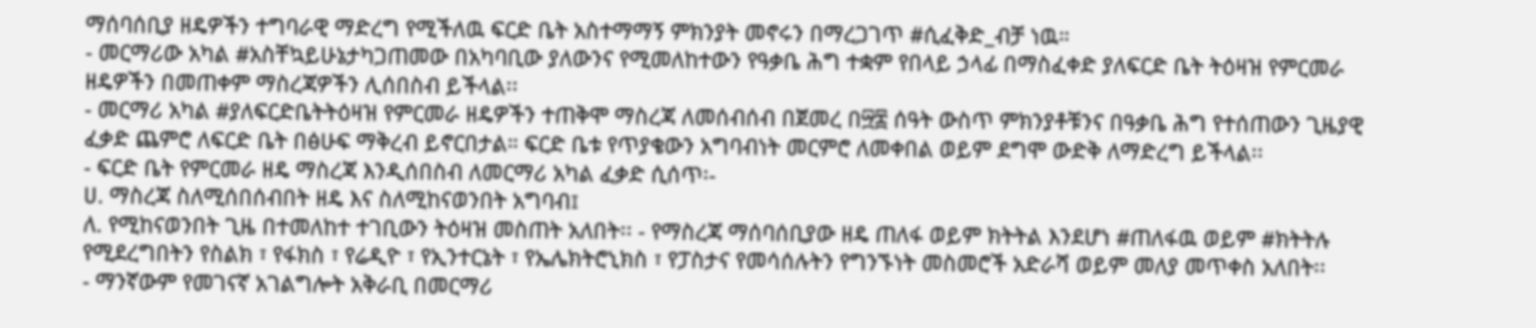ማሰባሰቢያ ዘዴዎችን ተግባራዊ ማድረግ የሚችለዉ ፍርድ ቤት አስተማማኝ ምክንያት መኖሩን በማረጋገጥ #ሲፈቅድ_ብቻ ነዉ።
- መርማሪው አካል #አስቸኳይሁኔታካጋጠመው በአካባቢው ያለውንና የሚመለከተውን የዓቃቤ ሕግ ተቋም የበላይ ኃላፊ በማስፈቀድ ያለፍርድ ቤት ትዕዛዝ የምርመራ ዘዴዎችን በመጠቀም ማስረጃዎችን ሊሰበስብ ይችላል፡፡
- መርማሪ አካል #ያለፍርድቤትትዕዛዝ የምርመራ ዘዴዎችን ተጠቅሞ ማስረጃ ለመሰብሰብ በጀመረ በ፵፰ ሰዓት ውስጥ ምክንያቶቹንና በዓቃቤ ሕግ የተሰጠውን ጊዜያዊ ፈቃድ ጨምሮ ለፍርድ ቤት በፅሁፍ ማቅረብ ይኖርበታል። ፍርድ ቤቱ የጥያቄውን አግባብነት መርምሮ ለመቀበል ወይም ደግሞ ውድቅ ለማድረግ ይችላል፡፡
- ፍርድ ቤት የምርመራ ዘዴ ማስረጃ እንዲሰበስብ ለመርማሪ አካል ፈቃድ ሲሰጥ፡-
ሀ. ማስረጃ ስለሚሰበሰብበት ዘዴ እና ስለሚከናወንበት አግባብ፤
ለ. የሚከናወንበት ጊዜ በተመለከተ ተገቢውን ትዕዛዝ መስጠት አለበት፡፡ - የማስረጃ ማሰባሰቢያው ዘዴ ጠለፋ ወይም ክትትል እንደሆነ #ጠለፋዉ ወይም #ክትትሉ የሚደረግበትን የስልክ ፣ የፋክስ ፣ የሬዲዮ ፣ የኢንተርኔት ፣ የኤሌክትሮኒክስ ፣ የፓስታና የመሳሰሉትን የግንኙነት መስመሮች አድራሻ ወይም መለያ መጥቀስ አለበት፡፡
- ማንኛውም የመገናኛ አገልግሎት አቅራቢ በመርማሪ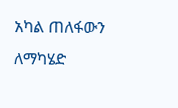አካል ጠለፋውን ለማካሄድ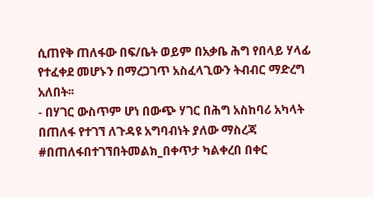ሲጠየቅ ጠለፋው በፍ/ቤት ወይም በአቃቤ ሕግ የበላይ ሃላፊ የተፈቀደ መሆኑን በማረጋገጥ አስፈላጊውን ትብብር ማድረግ አለበት፡፡
- በሃገር ውስጥም ሆነ በውጭ ሃገር በሕግ አስከባሪ አካላት በጠለፋ የተገኘ ለጉዳዩ አግባብነት ያለው ማስረጃ #በጠለፋበተገኘበትመልክ_በቀጥታ ካልቀረበ በቀር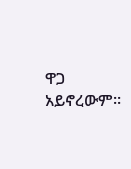ዋጋ አይኖረውም፡፡